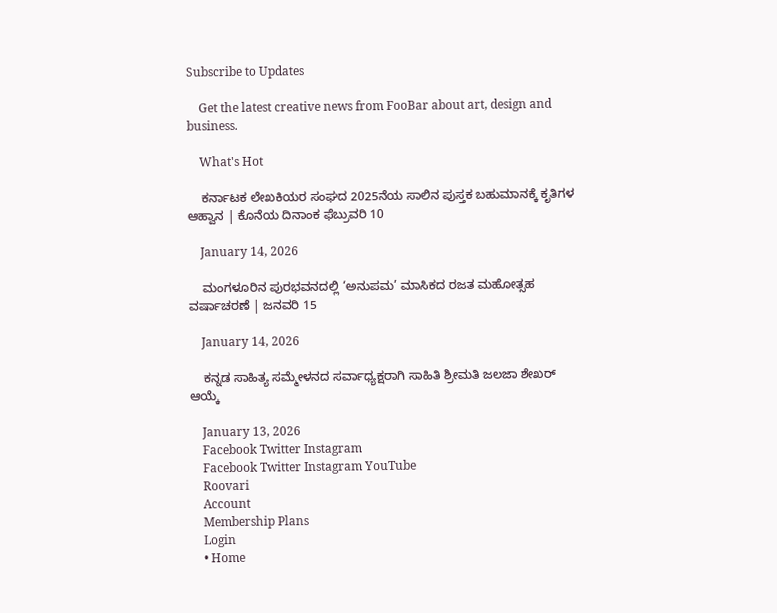Subscribe to Updates

    Get the latest creative news from FooBar about art, design and business.

    What's Hot

    ಕರ್ನಾಟಕ ಲೇಖಕಿಯರ ಸಂಘದ 2025ನೆಯ ಸಾಲಿನ ಪುಸ್ತಕ ಬಹುಮಾನಕ್ಕೆ ಕೃತಿಗಳ ಆಹ್ವಾನ | ಕೊನೆಯ ದಿನಾಂಕ ಫೆಬ್ರುವರಿ 10

    January 14, 2026

    ಮಂಗಳೂರಿನ ಪುರಭವನದಲ್ಲಿ ‘ಅನುಪಮ’ ಮಾಸಿಕದ ರಜತ ಮಹೋತ್ಸಹ ವರ್ಷಾಚರಣೆ | ಜನವರಿ 15

    January 14, 2026

    ಕನ್ನಡ ಸಾಹಿತ್ಯ ಸಮ್ಮೇಳನದ ಸರ್ವಾಧ್ಯಕ್ಷರಾಗಿ ಸಾಹಿತಿ ಶ್ರೀಮತಿ ಜಲಜಾ ಶೇಖರ್ ಆಯ್ಕೆ

    January 13, 2026
    Facebook Twitter Instagram
    Facebook Twitter Instagram YouTube
    Roovari
    Account
    Membership Plans
    Login
    • Home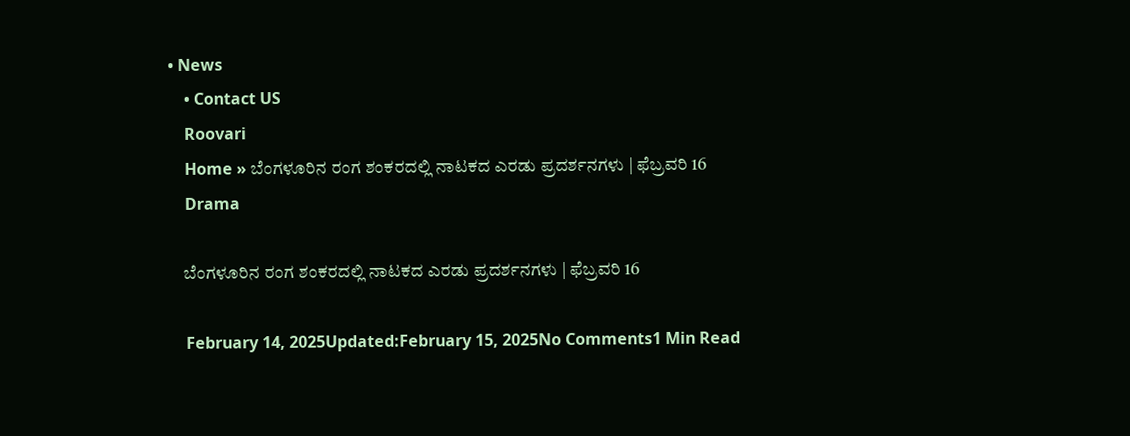• News
    • Contact US
    Roovari
    Home » ಬೆಂಗಳೂರಿನ ರಂಗ ಶಂಕರದಲ್ಲಿ ನಾಟಕದ ಎರಡು ಪ್ರದರ್ಶನಗಳು | ಫೆಬ್ರವರಿ 16
    Drama

    ಬೆಂಗಳೂರಿನ ರಂಗ ಶಂಕರದಲ್ಲಿ ನಾಟಕದ ಎರಡು ಪ್ರದರ್ಶನಗಳು | ಫೆಬ್ರವರಿ 16

    February 14, 2025Updated:February 15, 2025No Comments1 Min Read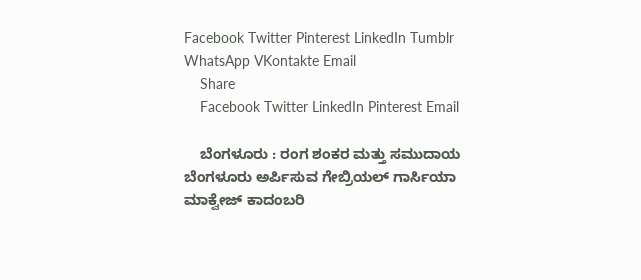Facebook Twitter Pinterest LinkedIn Tumblr WhatsApp VKontakte Email
    Share
    Facebook Twitter LinkedIn Pinterest Email

    ಬೆಂಗಳೂರು : ರಂಗ ಶಂಕರ ಮತ್ತು ಸಮುದಾಯ ಬೆಂಗಳೂರು ಅರ್ಪಿಸುವ ಗೇಬ್ರಿಯಲ್ ಗಾರ್ಸಿಯಾ ಮಾಕ್ವೇಜ್ ಕಾದಂಬರಿ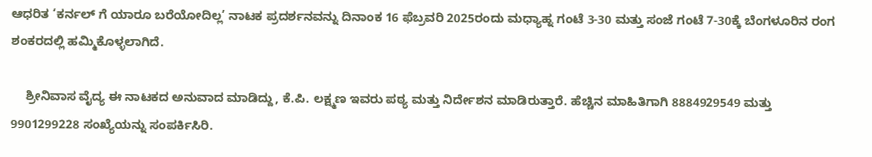ಆಧರಿತ ‘ಕರ್ನಲ್ ಗೆ ಯಾರೂ ಬರೆಯೋದಿಲ್ಲ’ ನಾಟಕ ಪ್ರದರ್ಶನವನ್ನು ದಿನಾಂಕ 16 ಫೆಬ್ರವರಿ 2025ರಂದು ಮಧ್ಯಾಹ್ನ ಗಂಟೆ 3-30 ಮತ್ತು ಸಂಜೆ ಗಂಟೆ 7-30ಕ್ಕೆ ಬೆಂಗಳೂರಿನ ರಂಗ ಶಂಕರದಲ್ಲಿ ಹಮ್ಮಿಕೊಳ್ಳಲಾಗಿದೆ.

    ಶ್ರೀನಿವಾಸ ವೈದ್ಯ ಈ ನಾಟಕದ ಅನುವಾದ ಮಾಡಿದ್ದು, ಕೆ.ಪಿ. ಲಕ್ಷ್ಮಣ ಇವರು ಪಠ್ಯ ಮತ್ತು ನಿರ್ದೇಶನ ಮಾಡಿರುತ್ತಾರೆ. ಹೆಚ್ಚಿನ ಮಾಹಿತಿಗಾಗಿ 8884929549 ಮತ್ತು 9901299228 ಸಂಖ್ಯೆಯನ್ನು ಸಂಪರ್ಕಿಸಿರಿ.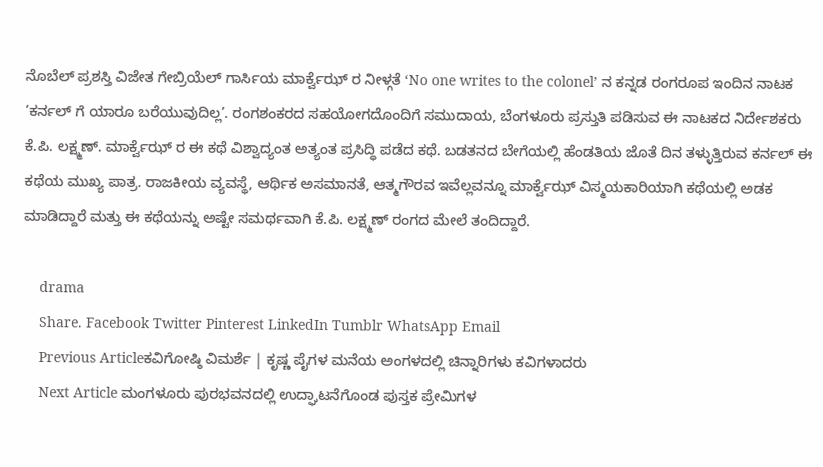ನೊಬೆಲ್ ಪ್ರಶಸ್ತಿ ವಿಜೇತ ಗೇಬ್ರಿಯೆಲ್ ಗಾರ್ಸಿಯ ಮಾರ್ಕ್ವೆಝ್ ರ ನೀಳ್ಗತೆ ‘No one writes to the colonel’ ನ ಕನ್ನಡ ರಂಗರೂಪ ಇಂದಿನ ನಾಟಕ ‘ಕರ್ನಲ್ ಗೆ ಯಾರೂ ಬರೆಯುವುದಿಲ್ಲ’. ರಂಗಶಂಕರದ ಸಹಯೋಗದೊಂದಿಗೆ ಸಮುದಾಯ, ಬೆಂಗಳೂರು ಪ್ರಸ್ತುತಿ ಪಡಿಸುವ ಈ ನಾಟಕದ ನಿರ್ದೇಶಕರು ಕೆ.ಪಿ. ಲಕ್ಷ್ಮಣ್. ಮಾರ್ಕ್ವೆಝ್ ರ ಈ ಕಥೆ ವಿಶ್ವಾದ್ಯಂತ ಅತ್ಯಂತ ಪ್ರಸಿದ್ಧಿ ಪಡೆದ ಕಥೆ‌. ಬಡತನದ ಬೇಗೆಯಲ್ಲಿ ಹೆಂಡತಿಯ ಜೊತೆ ದಿನ ತಳ್ಳುತ್ತಿರುವ ಕರ್ನಲ್ ಈ ಕಥೆಯ ಮುಖ್ಯ ಪಾತ್ರ. ರಾಜಕೀಯ ವ್ಯವಸ್ಥೆ, ಆರ್ಥಿಕ ಅಸಮಾನತೆ, ಆತ್ಮಗೌರವ ಇವೆಲ್ಲವನ್ನೂ ಮಾರ್ಕ್ವೆಝ್ ವಿಸ್ಮಯಕಾರಿಯಾಗಿ ಕಥೆಯಲ್ಲಿ ಅಡಕ ಮಾಡಿದ್ದಾರೆ ಮತ್ತು ಈ ಕಥೆಯನ್ನು ಅಷ್ಟೇ ಸಮರ್ಥವಾಗಿ ಕೆ.ಪಿ. ಲಕ್ಷ್ಮಣ್ ರಂಗದ ಮೇಲೆ ತಂದಿದ್ದಾರೆ.

    drama
    Share. Facebook Twitter Pinterest LinkedIn Tumblr WhatsApp Email
    Previous Articleಕವಿಗೋಷ್ಠಿ ವಿಮರ್ಶೆ | ಕೃಷ್ಣ ಪೈಗಳ ಮನೆಯ ಅಂಗಳದಲ್ಲಿ ಚಿನ್ನಾರಿಗಳು ಕವಿಗಳಾದರು
    Next Article ಮಂಗಳೂರು ಪುರಭವನದಲ್ಲಿ ಉದ್ಘಾಟನೆಗೊಂಡ ಪುಸ್ತಕ ಪ್ರೇಮಿಗಳ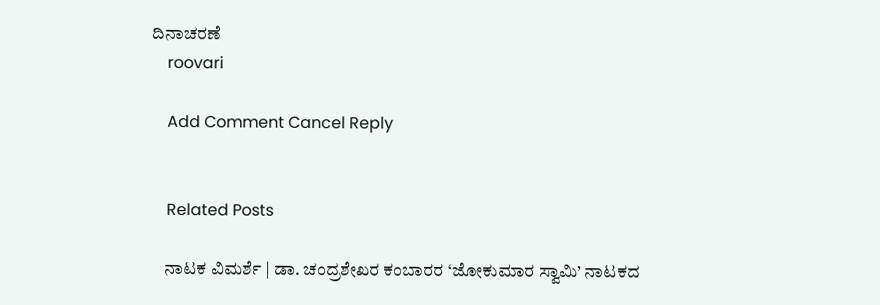ದಿನಾಚರಣೆ
    roovari

    Add Comment Cancel Reply


    Related Posts

    ನಾಟಕ ವಿಮರ್ಶೆ | ಡಾ. ಚಂದ್ರಶೇಖರ ಕಂಬಾರರ ‘ಜೋಕುಮಾರ ಸ್ವಾಮಿ’ ನಾಟಕದ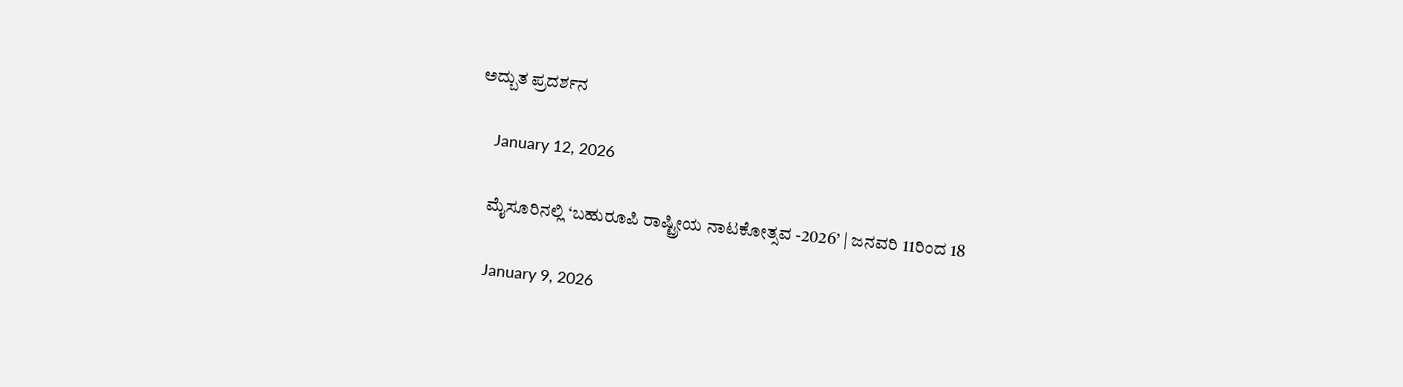ಅದ್ಬುತ ಪ್ರದರ್ಶನ

    January 12, 2026

    ಮೈಸೂರಿನಲ್ಲಿ ‘ಬಹುರೂಪಿ ರಾಷ್ಟ್ರೀಯ ನಾಟಕೋತ್ಸವ -2026’ | ಜನವರಿ 11ರಿಂದ 18

    January 9, 2026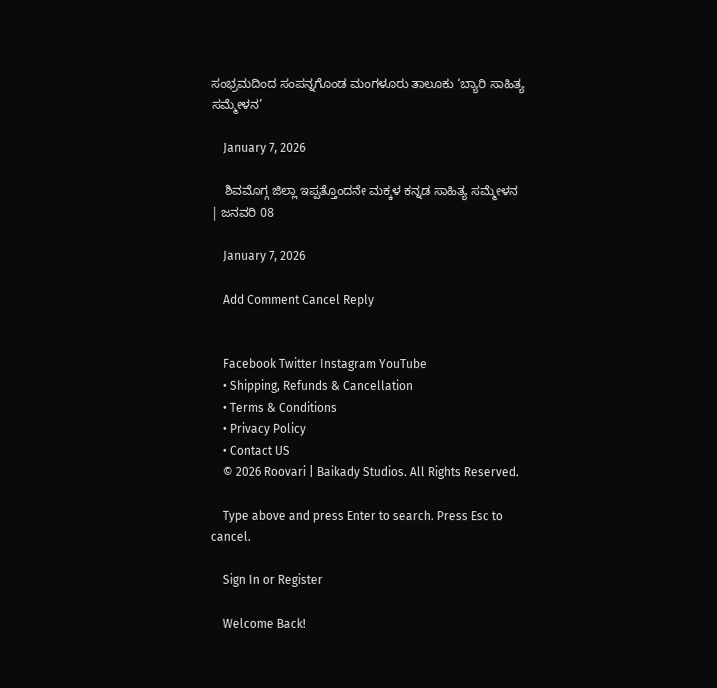ಸಂಭ್ರಮದಿಂದ ಸಂಪನ್ನಗೊಂಡ ಮಂಗಳೂರು ತಾಲೂಕು ‘ಬ್ಯಾರಿ ಸಾಹಿತ್ಯ ಸಮ್ಮೇಳನ’

    January 7, 2026

    ಶಿವಮೊಗ್ಗ ಜಿಲ್ಲಾ ಇಪ್ಪತ್ತೊಂದನೇ ಮಕ್ಕಳ ಕನ್ನಡ ಸಾಹಿತ್ಯ ಸಮ್ಮೇಳನ | ಜನವರಿ 08

    January 7, 2026

    Add Comment Cancel Reply


    Facebook Twitter Instagram YouTube
    • Shipping, Refunds & Cancellation
    • Terms & Conditions
    • Privacy Policy
    • Contact US
    © 2026 Roovari | Baikady Studios. All Rights Reserved.

    Type above and press Enter to search. Press Esc to cancel.

    Sign In or Register

    Welcome Back!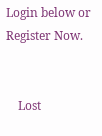Login below or Register Now.


    Lost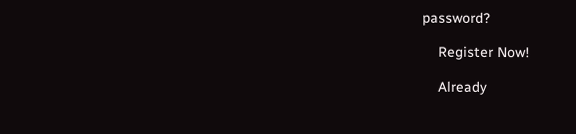password?

    Register Now!

    Already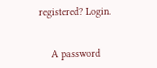registered? Login.


    A password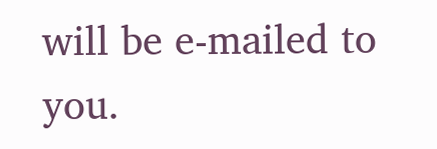will be e-mailed to you.